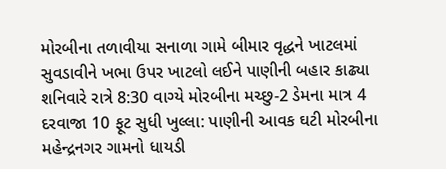મોરબીના તળાવીયા સનાળા ગામે બીમાર વૃદ્ધને ખાટલમાં સુવડાવીને ખભા ઉપર ખાટલો લઈને પાણીની બહાર કાઢ્યા શનિવારે રાત્રે 8:30 વાગ્યે મોરબીના મચ્છુ-2 ડેમના માત્ર 4 દરવાજા 10 ફૂટ સુધી ખુલ્લા: પાણીની આવક ઘટી મોરબીના મહેન્દ્રનગર ગામનો ધાયડી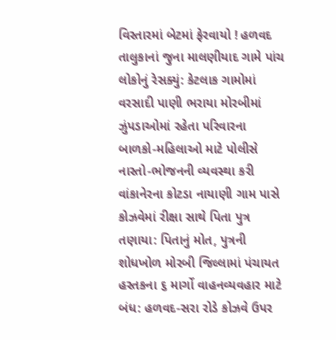વિસ્તારમાં બેટમાં ફેરવાયો ! હળવદ તાલુકાનાં જુના માલણીયાદ ગામે પાંચ લોકોનું રેસક્યું: કેટલાક ગામોમાં વરસાદી પાણી ભરાયા મોરબીમાં ઝુંપડાઓમાં રહેતા પરિવારના બાળકો-મહિલાઓ માટે પોલીસે નાસ્તો-ભોજનની વ્યવસ્થા કરી વાંકાનેરના કોટડા નાયાણી ગામ પાસે કોઝવેમાં રીક્ષા સાથે પિતા પુત્ર તણાયા: પિતાનું મોત, પુત્રની શોધખોળ મોરબી જિલ્લામાં પંચાયત હસ્તકના ૬ માર્ગો વાહનવ્યવહાર માટે બંધ: હળવદ-સરા રોડે કોઝવે ઉપર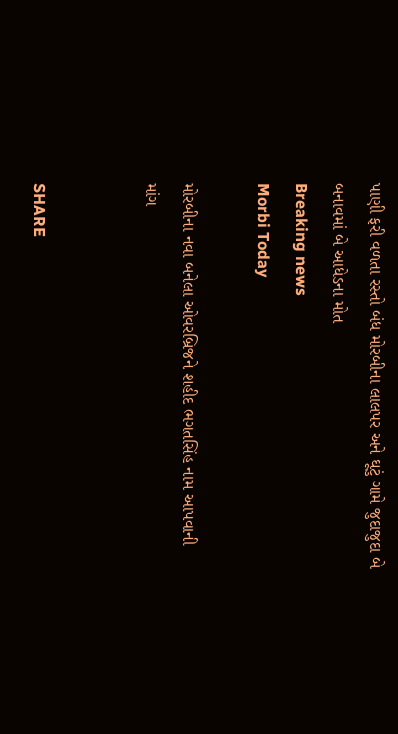પાણી ફરી વળતા રસ્તો બંધ મોરબીના લાલપર અને ઘૂટું ગામે જુદાજુદા બે બનાવમાં બે આધેડના મોત
Breaking news
Morbi Today

મોરબીના નવા બનેલા ઓવરબ્રિજને શહીદ ભગતસિંહ નામ આપવાની માંગ


SHARE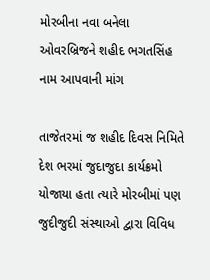મોરબીના નવા બનેલા ઓવરબ્રિજને શહીદ ભગતસિંહ નામ આપવાની માંગ

તાજેતરમાં જ શહીદ દિવસ નિમિતે દેશ ભરમાં જુદાજુદા કાર્યક્રમો યોજાયા હતા ત્યારે મોરબીમાં પણ જુદીજુદી સંસ્થાઓ દ્વારા વિવિધ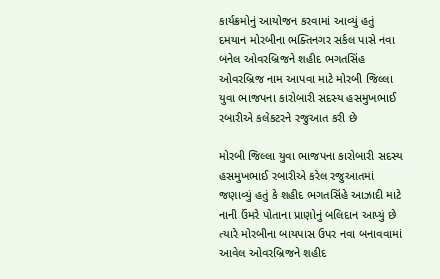કાર્યક્રમોનું આયોજન કરવામાં આવ્યું હતું દમયાન મોરબીના ભક્તિનગર સર્કલ પાસે નવા બનેલ ઓવરબ્રિજને શહીદ ભગતસિંહ ઓવરબ્રિજ નામ આપવા માટે મોરબી જિલ્લા યુવા ભાજપના કારોબારી સદસ્ય હસમુખભાઈ રબારીએ કલેકટરને રજુઆત કરી છે

મોરબી જિલ્લા યુવા ભાજપના કારોબારી સદસ્ય હસમુખભાઈ રબારીએ કરેલ રજુઆતમાં જણાવ્યું હતું કે શહીદ ભગતસિંહે આઝાદી માટે નાની ઉંમરે પોતાના પ્રાણોનું બલિદાન આપ્યું છે ત્યારે મોરબીના બાયપાસ ઉપર નવા બનાવવામાં આવેલ ઓવરબ્રિજને શહીદ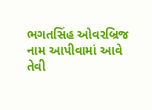ભગતસિંહ ઓવરબ્રિજ નામ આપીવામાં આવે તેવી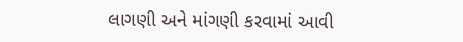લાગણી અને માંગણી કરવામાં આવી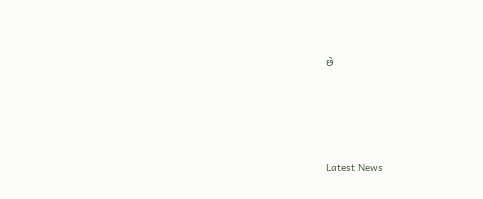છે






Latest News